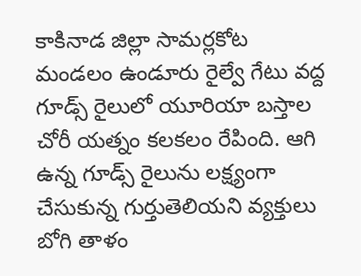కాకినాడ జిల్లా సామర్లకోట మండలం ఉండూరు రైల్వే గేటు వద్ద గూడ్స్ రైలులో యూరియా బస్తాల చోరీ యత్నం కలకలం రేపింది. ఆగి ఉన్న గూడ్స్ రైలును లక్ష్యంగా చేసుకున్న గుర్తుతెలియని వ్యక్తులు బోగి తాళం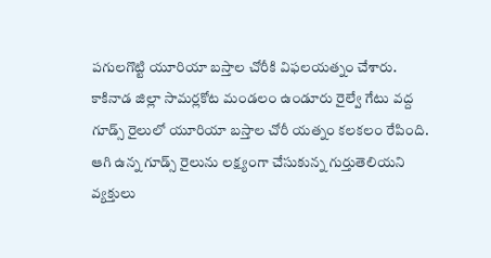పగులగొట్టి యూరియా బస్తాల చోరీకి విఫలయత్నం చేశారు.
కాకినాడ జిల్లా సామర్లకోట మండలం ఉండూరు రైల్వే గేటు వద్ద గూడ్స్ రైలులో యూరియా బస్తాల చోరీ యత్నం కలకలం రేపింది. ఆగి ఉన్న గూడ్స్ రైలును లక్ష్యంగా చేసుకున్న గుర్తుతెలియని వ్యక్తులు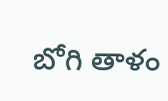బోగి తాళం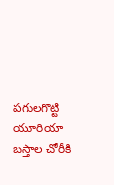పగులగొట్టి యూరియా బస్తాల చోరీకి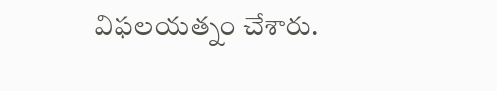విఫలయత్నం చేశారు.